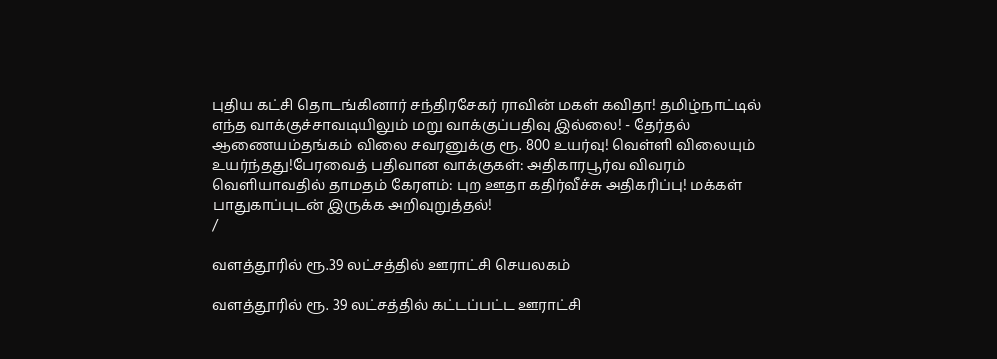புதிய கட்சி தொடங்கினார் சந்திரசேகர் ராவின் மகள் கவிதா! தமிழ்நாட்டில் எந்த வாக்குச்சாவடியிலும் மறு வாக்குப்பதிவு இல்லை! - தேர்தல் ஆணையம்தங்கம் விலை சவரனுக்கு ரூ. 800 உயர்வு! வெள்ளி விலையும் உயர்ந்தது!பேரவைத் பதிவான வாக்குகள்: அதிகாரபூர்வ விவரம் வெளியாவதில் தாமதம் கேரளம்: புற ஊதா கதிர்வீச்சு அதிகரிப்பு! மக்கள் பாதுகாப்புடன் இருக்க அறிவுறுத்தல்!
/

வளத்தூரில் ரூ.39 லட்சத்தில் ஊராட்சி செயலகம்

வளத்தூரில் ரூ. 39 லட்சத்தில் கட்டப்பட்ட ஊராட்சி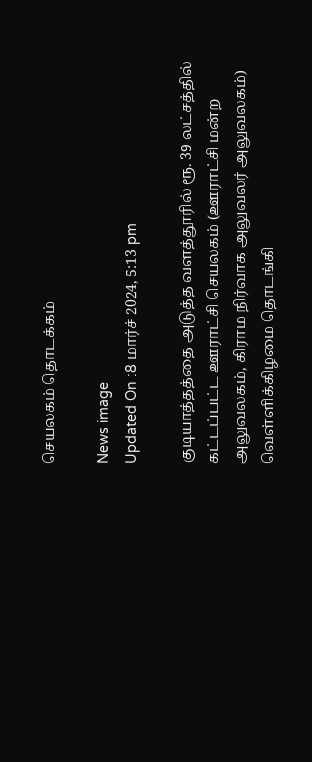செயலகம் தொடக்கம்

News image
Updated On :8 மார்ச் 2024, 5:13 pm

குடியாத்தத்தை அடுத்த வளத்தூரில் ரூ. 39 லட்சத்தில் கட்டப்பட்ட ஊராட்சி செயலகம் (ஊராட்சி மன்ற அலுவலகம், கிராம நிர்வாக அலுவலர் அலுவலகம்) வெள்ளிக்கிழமை தொடங்கி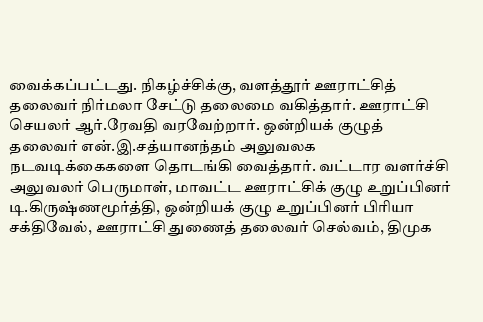வைக்கப்பட்டது. நிகழ்ச்சிக்கு, வளத்தூர் ஊராட்சித் தலைவர் நிர்மலா சேட்டு தலைமை வகித்தார். ஊராட்சி செயலர் ஆர்.ரேவதி வரவேற்றார். ஒன்றியக் குழுத் தலைவர் என்.இ.சத்யானந்தம் அலுவலக நடவடிக்கைகளை தொடங்கி வைத்தார். வட்டார வளர்ச்சி அலுவலர் பெருமாள், மாவட்ட ஊராட்சிக் குழு உறுப்பினர் டி.கிருஷ்ணமூர்த்தி, ஒன்றியக் குழு உறுப்பினர் பிரியா சக்திவேல், ஊராட்சி துணைத் தலைவர் செல்வம், திமுக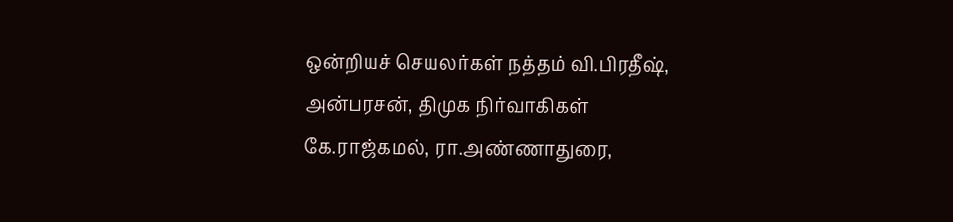ஒன்றியச் செயலர்கள் நத்தம் வி.பிரதீஷ், அன்பரசன், திமுக நிர்வாகிகள் கே.ராஜ்கமல், ரா.அண்ணாதுரை,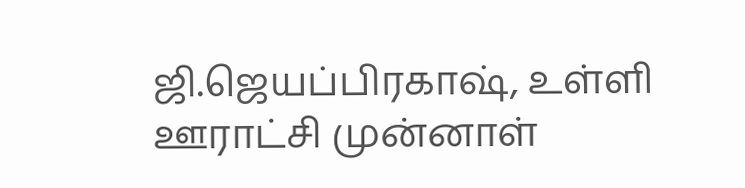ஜி.ஜெயப்பிரகாஷ், உள்ளி ஊராட்சி முன்னாள்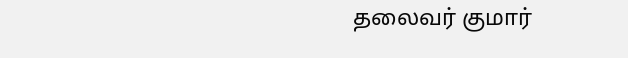தலைவர் குமார்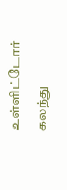உள்ளிட்டோர் கலந்து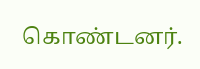கொண்டனர்.